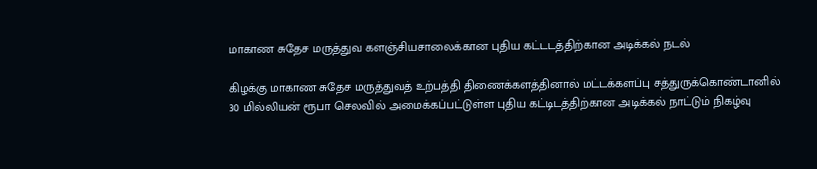மாகாண சுதேச மருத்துவ களஞ்சியசாலைக்கான புதிய கட்டடத்திற்கான அடிக்கல் நடல்

கிழக்கு மாகாண சுதேச மருத்துவத் உற்பத்தி திணைக்களத்தினால் மட்டக்களப்பு சத்துருக்கொண்டானில் 30 மில்லியன் ரூபா செலவில் அமைக்கப்பட்டுள்ள புதிய கட்டிடத்திற்கான அடிக்கல் நாட்டும் நிகழ்வு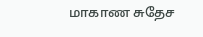மாகாண சுதேச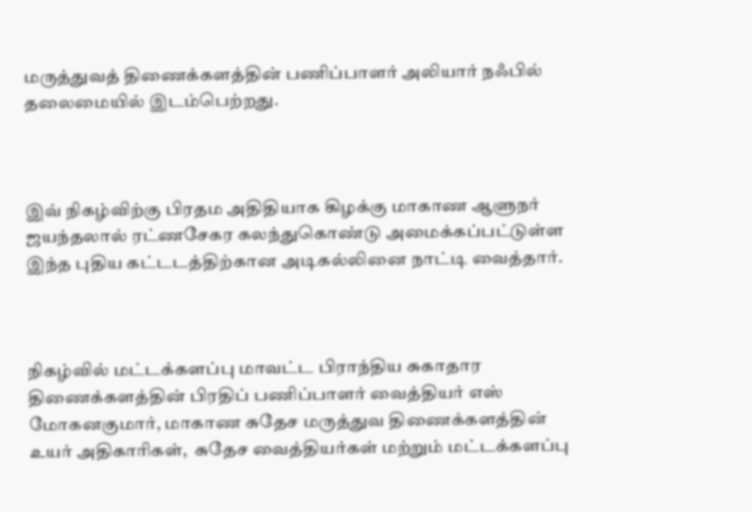மருத்துவத் திணைக்களத்தின் பணிப்பாளர் அலியார் நஃபில் தலைமையில் இடம்பெற்றது.



இவ் நிகழ்விற்கு பிரதம அதிதியாக கிழக்கு மாகாண ஆளுநர் ஜயந்தலால் ரட்ணசேகர கலந்துகொண்டு அமைக்கப்பட்டுள்ள இந்த புதிய கட்டடத்திற்கான அடிகல்லினை நாட்டி வைத்தார்.



நிகழ்வில் மட்டக்களப்பு மாவட்ட பிராந்திய சுகாதார திணைக்களத்தின் பிரதிப் பணிப்பாளர் வைத்தியர் எஸ் மோகனகுமார், மாகாண சுதேச மருத்துவ திணைக்களத்தின் உயர் அதிகாரிகள்,  சுதேச வைத்தியர்கள் மற்றும் மட்டக்களப்பு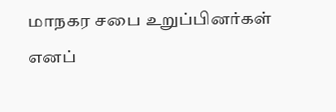மாநகர சபை உறுப்பினர்கள் எனப்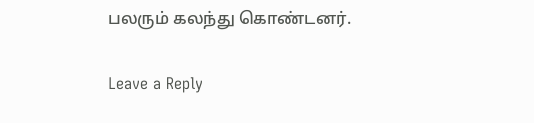பலரும் கலந்து கொண்டனர்.

Leave a Reply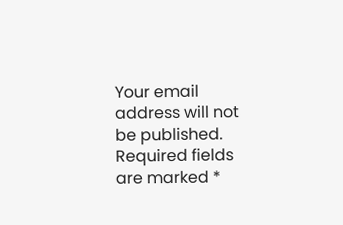Your email address will not be published. Required fields are marked *